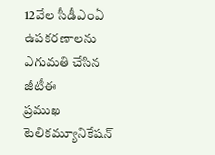12వేల సీడీఎంఏ ఉపకరణాలను ఎగుమతి చేసిన జీటీఈ
ప్రముఖ టెలికమ్యూనికేషన్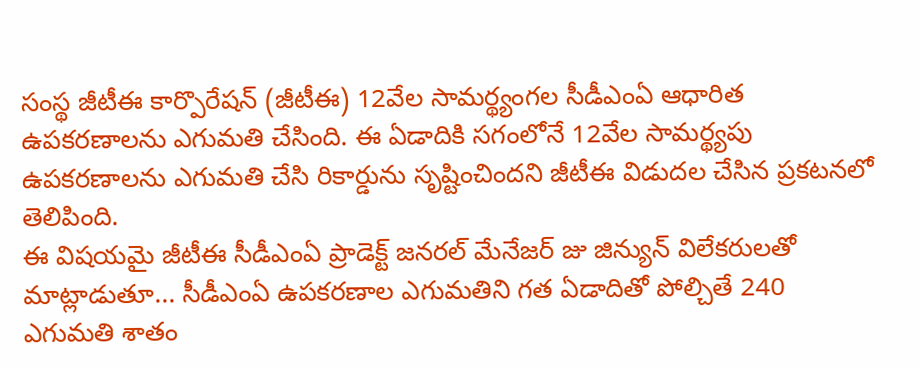సంస్థ జీటీఈ కార్పొరేషన్ (జీటీఈ) 12వేల సామర్థ్యంగల సీడీఎంఏ ఆధారిత ఉపకరణాలను ఎగుమతి చేసింది. ఈ ఏడాదికి సగంలోనే 12వేల సామర్థ్యపు ఉపకరణాలను ఎగుమతి చేసి రికార్డును సృష్టించిందని జీటీఈ విడుదల చేసిన ప్రకటనలో తెలిపింది.
ఈ విషయమై జీటీఈ సీడీఎంఏ ప్రాడెక్ట్ జనరల్ మేనేజర్ జు జిన్యున్ విలేకరులతో మాట్లాడుతూ... సీడీఎంఏ ఉపకరణాల ఎగుమతిని గత ఏడాదితో పోల్చితే 240 ఎగుమతి శాతం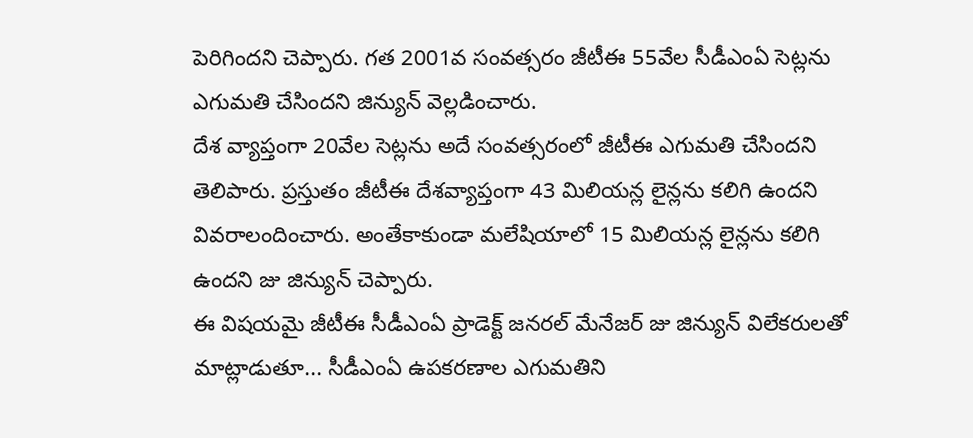పెరిగిందని చెప్పారు. గత 2001వ సంవత్సరం జీటీఈ 55వేల సీడీఎంఏ సెట్లను ఎగుమతి చేసిందని జిన్యున్ వెల్లడించారు.
దేశ వ్యాప్తంగా 20వేల సెట్లను అదే సంవత్సరంలో జీటీఈ ఎగుమతి చేసిందని తెలిపారు. ప్రస్తుతం జీటీఈ దేశవ్యాప్తంగా 43 మిలియన్ల లైన్లను కలిగి ఉందని వివరాలందించారు. అంతేకాకుండా మలేషియాలో 15 మిలియన్ల లైన్లను కలిగి ఉందని జు జిన్యున్ చెప్పారు.
ఈ విషయమై జీటీఈ సీడీఎంఏ ప్రాడెక్ట్ జనరల్ మేనేజర్ జు జిన్యున్ విలేకరులతో మాట్లాడుతూ... సీడీఎంఏ ఉపకరణాల ఎగుమతిని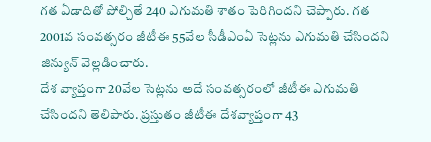గత ఏడాదితో పోల్చితే 240 ఎగుమతి శాతం పెరిగిందని చెప్పారు. గత 2001వ సంవత్సరం జీటీఈ 55వేల సీడీఎంఏ సెట్లను ఎగుమతి చేసిందని జిన్యున్ వెల్లడించారు.
దేశ వ్యాప్తంగా 20వేల సెట్లను అదే సంవత్సరంలో జీటీఈ ఎగుమతి చేసిందని తెలిపారు. ప్రస్తుతం జీటీఈ దేశవ్యాప్తంగా 43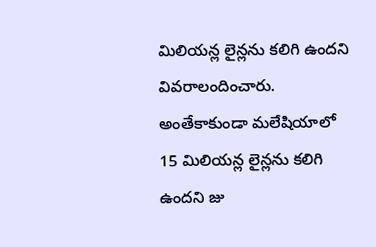మిలియన్ల లైన్లను కలిగి ఉందని వివరాలందించారు. అంతేకాకుండా మలేషియాలో 15 మిలియన్ల లైన్లను కలిగి ఉందని జు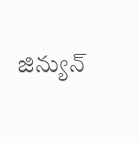జిన్యున్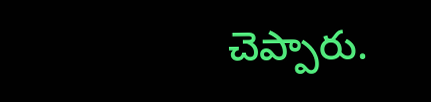చెప్పారు.